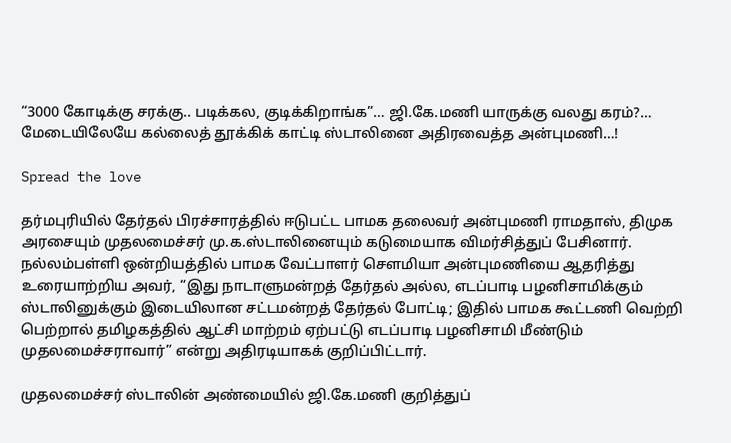“3000 கோடிக்கு சரக்கு.. படிக்கல, குடிக்கிறாங்க”… ஜி.கே.மணி யாருக்கு வலது கரம்?… மேடையிலேயே கல்லைத் தூக்கிக் காட்டி ஸ்டாலினை அதிரவைத்த அன்புமணி…!

Spread the love

தர்மபுரியில் தேர்தல் பிரச்சாரத்தில் ஈடுபட்ட பாமக தலைவர் அன்புமணி ராமதாஸ், திமுக அரசையும் முதலமைச்சர் மு.க.ஸ்டாலினையும் கடுமையாக விமர்சித்துப் பேசினார். நல்லம்பள்ளி ஒன்றியத்தில் பாமக வேட்பாளர் சௌமியா அன்புமணியை ஆதரித்து உரையாற்றிய அவர், “இது நாடாளுமன்றத் தேர்தல் அல்ல, எடப்பாடி பழனிசாமிக்கும் ஸ்டாலினுக்கும் இடையிலான சட்டமன்றத் தேர்தல் போட்டி; இதில் பாமக கூட்டணி வெற்றி பெற்றால் தமிழகத்தில் ஆட்சி மாற்றம் ஏற்பட்டு எடப்பாடி பழனிசாமி மீண்டும் முதலமைச்சராவார்” என்று அதிரடியாகக் குறிப்பிட்டார்.

முதலமைச்சர் ஸ்டாலின் அண்மையில் ஜி.கே.மணி குறித்துப்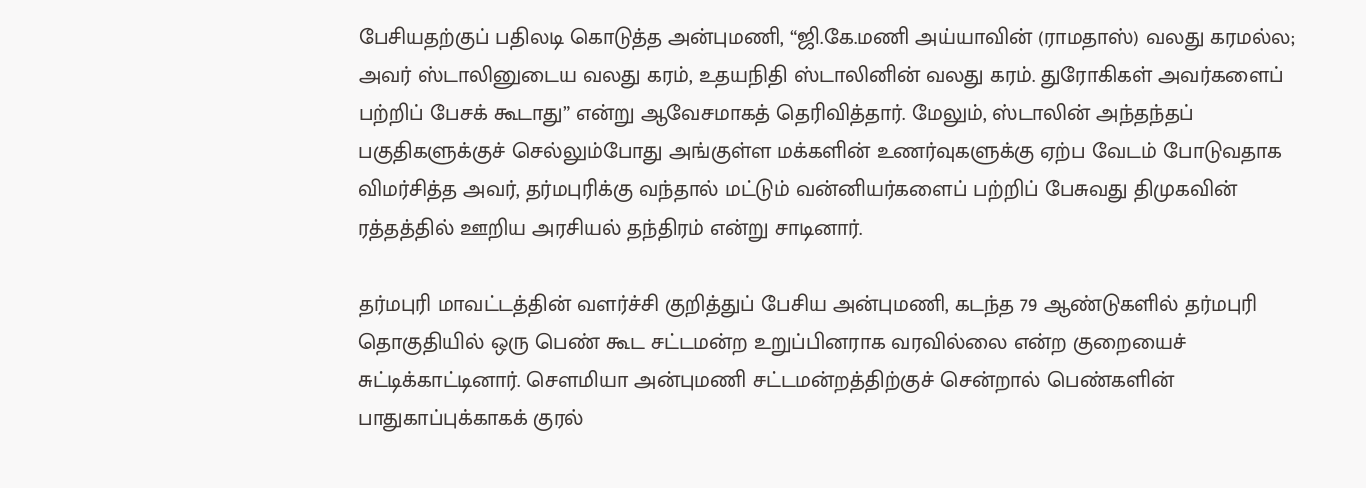பேசியதற்குப் பதிலடி கொடுத்த அன்புமணி, “ஜி.கே.மணி அய்யாவின் (ராமதாஸ்) வலது கரமல்ல; அவர் ஸ்டாலினுடைய வலது கரம், உதயநிதி ஸ்டாலினின் வலது கரம். துரோகிகள் அவர்களைப் பற்றிப் பேசக் கூடாது” என்று ஆவேசமாகத் தெரிவித்தார். மேலும், ஸ்டாலின் அந்தந்தப் பகுதிகளுக்குச் செல்லும்போது அங்குள்ள மக்களின் உணர்வுகளுக்கு ஏற்ப வேடம் போடுவதாக விமர்சித்த அவர், தர்மபுரிக்கு வந்தால் மட்டும் வன்னியர்களைப் பற்றிப் பேசுவது திமுகவின் ரத்தத்தில் ஊறிய அரசியல் தந்திரம் என்று சாடினார்.

தர்மபுரி மாவட்டத்தின் வளர்ச்சி குறித்துப் பேசிய அன்புமணி, கடந்த 79 ஆண்டுகளில் தர்மபுரி தொகுதியில் ஒரு பெண் கூட சட்டமன்ற உறுப்பினராக வரவில்லை என்ற குறையைச் சுட்டிக்காட்டினார். சௌமியா அன்புமணி சட்டமன்றத்திற்குச் சென்றால் பெண்களின் பாதுகாப்புக்காகக் குரல்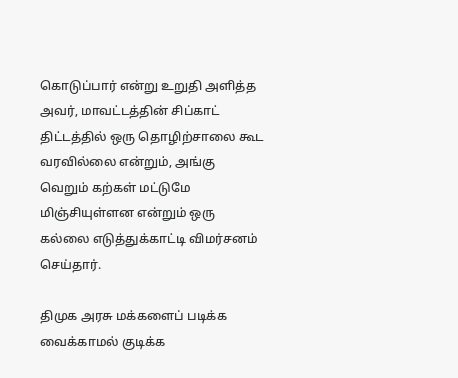கொடுப்பார் என்று உறுதி அளித்த அவர், மாவட்டத்தின் சிப்காட் திட்டத்தில் ஒரு தொழிற்சாலை கூட வரவில்லை என்றும், அங்கு வெறும் கற்கள் மட்டுமே மிஞ்சியுள்ளன என்றும் ஒரு கல்லை எடுத்துக்காட்டி விமர்சனம் செய்தார்.

திமுக அரசு மக்களைப் படிக்க வைக்காமல் குடிக்க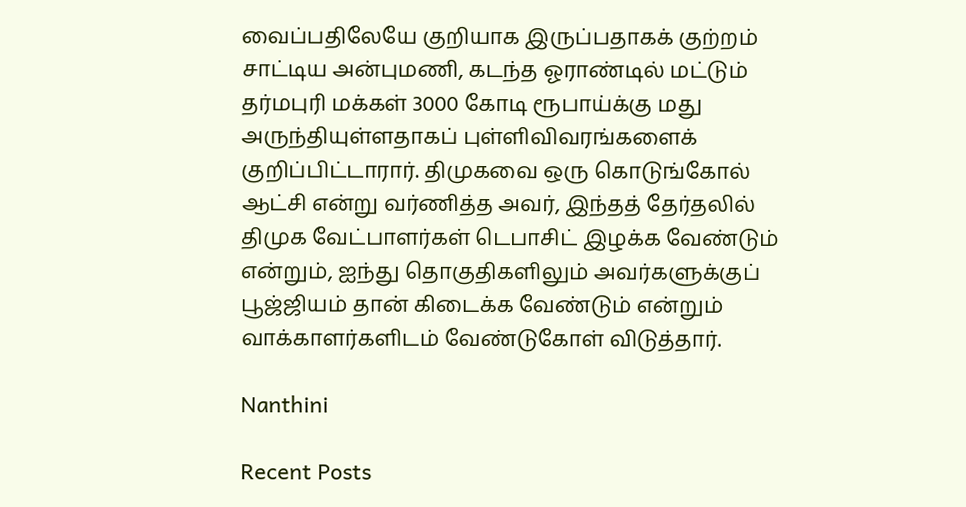வைப்பதிலேயே குறியாக இருப்பதாகக் குற்றம் சாட்டிய அன்புமணி, கடந்த ஓராண்டில் மட்டும் தர்மபுரி மக்கள் 3000 கோடி ரூபாய்க்கு மது அருந்தியுள்ளதாகப் புள்ளிவிவரங்களைக் குறிப்பிட்டாரார். திமுகவை ஒரு கொடுங்கோல் ஆட்சி என்று வர்ணித்த அவர், இந்தத் தேர்தலில் திமுக வேட்பாளர்கள் டெபாசிட் இழக்க வேண்டும் என்றும், ஐந்து தொகுதிகளிலும் அவர்களுக்குப் பூஜ்ஜியம் தான் கிடைக்க வேண்டும் என்றும் வாக்காளர்களிடம் வேண்டுகோள் விடுத்தார்.

Nanthini

Recent Posts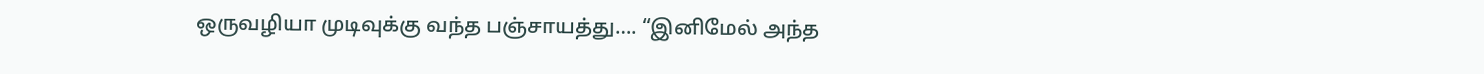ஒருவழியா முடிவுக்கு வந்த பஞ்சாயத்து…. “இனிமேல் அந்த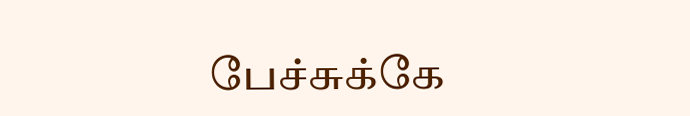பேச்சுக்கே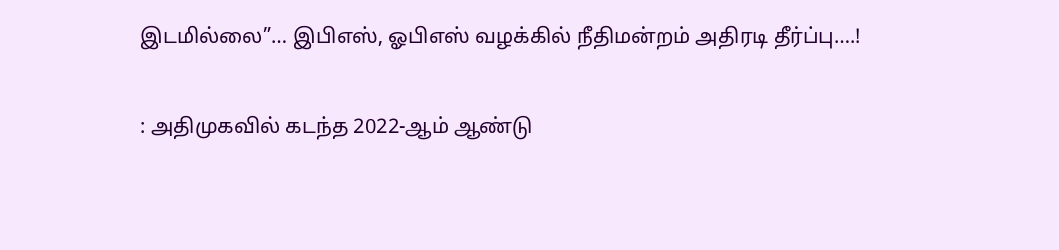இடமில்லை”… இபிஎஸ், ஓபிஎஸ் வழக்கில் நீதிமன்றம் அதிரடி தீர்ப்பு….!

: அதிமுகவில் கடந்த 2022-ஆம் ஆண்டு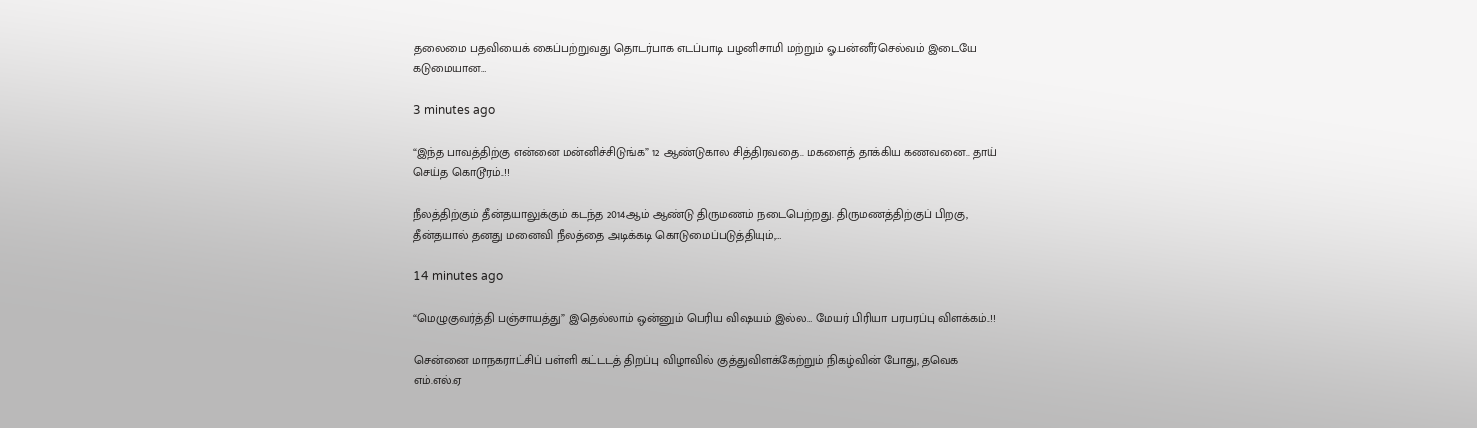தலைமை பதவியைக் கைப்பற்றுவது தொடர்பாக எடப்பாடி பழனிசாமி மற்றும் ஓ.பன்னீர்செல்வம் இடையே கடுமையான…

3 minutes ago

“இந்த பாவத்திற்கு என்னை மன்னிச்சிடுங்க” 12 ஆண்டுகால சித்திரவதை.. மகளைத் தாக்கிய கணவனை.. தாய் செய்த கொடூரம்..!!

நீலத்திற்கும் தீன்தயாலுக்கும் கடந்த 2014ஆம் ஆண்டு திருமணம் நடைபெற்றது. திருமணத்திற்குப் பிறகு, தீன்தயால் தனது மனைவி நீலத்தை அடிக்கடி கொடுமைப்படுத்தியும்,…

14 minutes ago

“மெழுகுவர்த்தி பஞ்சாயத்து” இதெல்லாம் ஒன்னும் பெரிய விஷயம் இல்ல… மேயர் பிரியா பரபரப்பு விளக்கம்..!!

சென்னை மாநகராட்சிப் பள்ளி கட்டடத் திறப்பு விழாவில் குத்துவிளக்கேற்றும் நிகழ்வின் போது, தவெக எம்.எல்.ஏ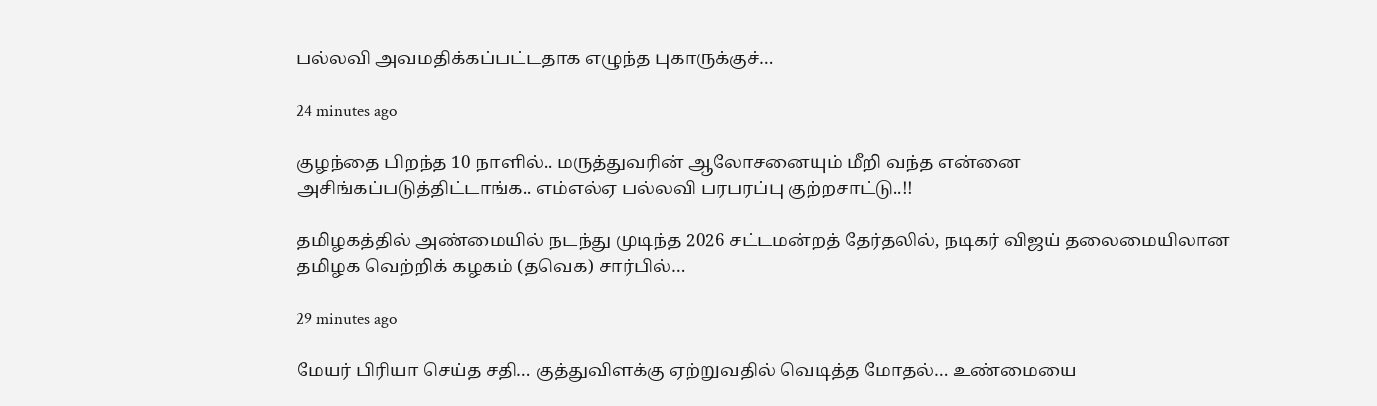பல்லவி அவமதிக்கப்பட்டதாக எழுந்த புகாருக்குச்…

24 minutes ago

குழந்தை பிறந்த 10 நாளில்.. மருத்துவரின் ஆலோசனையும் மீறி வந்த என்னை அசிங்கப்படுத்திட்டாங்க.. எம்எல்ஏ பல்லவி பரபரப்பு குற்றசாட்டு..!!

தமிழகத்தில் அண்மையில் நடந்து முடிந்த 2026 சட்டமன்றத் தேர்தலில், நடிகர் விஜய் தலைமையிலான தமிழக வெற்றிக் கழகம் (தவெக) சார்பில்…

29 minutes ago

மேயர் பிரியா செய்த சதி… குத்துவிளக்கு ஏற்றுவதில் வெடித்த மோதல்… உண்மையை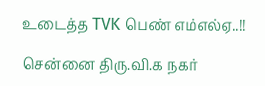உடைத்த TVK பெண் எம்எல்ஏ..!!

சென்னை திரு.வி.க நகர்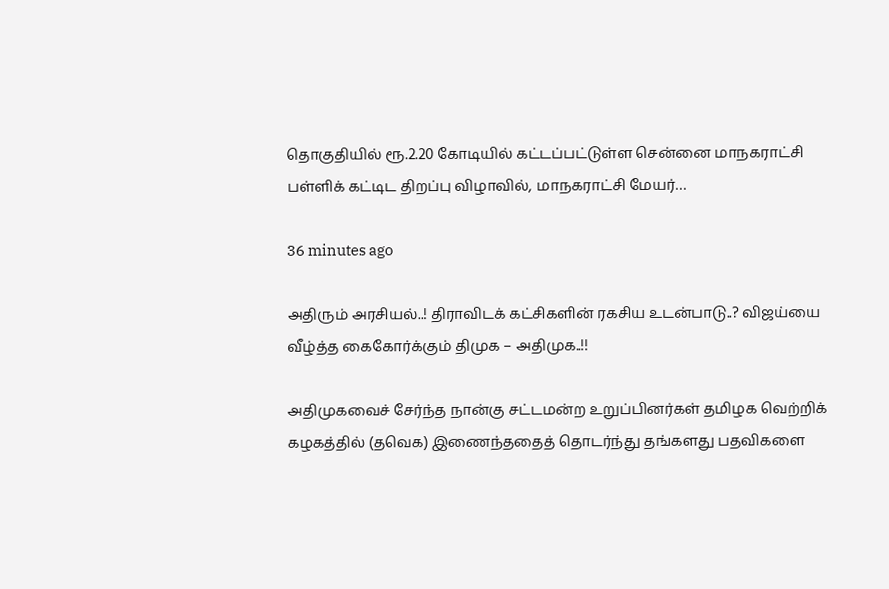தொகுதியில் ரூ.2.20 கோடியில் கட்டப்பட்டுள்ள சென்னை மாநகராட்சி பள்ளிக் கட்டிட திறப்பு விழாவில், மாநகராட்சி மேயர்…

36 minutes ago

அதிரும் அரசியல்..! திராவிடக் கட்சிகளின் ரகசிய உடன்பாடு..? விஜய்யை வீழ்த்த கைகோர்க்கும் திமுக – அதிமுக..!!

அதிமுகவைச் சேர்ந்த நான்கு சட்டமன்ற உறுப்பினர்கள் தமிழக வெற்றிக் கழகத்தில் (தவெக) இணைந்ததைத் தொடர்ந்து தங்களது பதவிகளை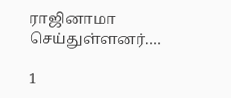ராஜினாமா செய்துள்ளனர்.…

1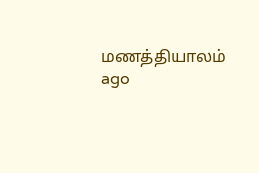மணத்தியாலம் ago